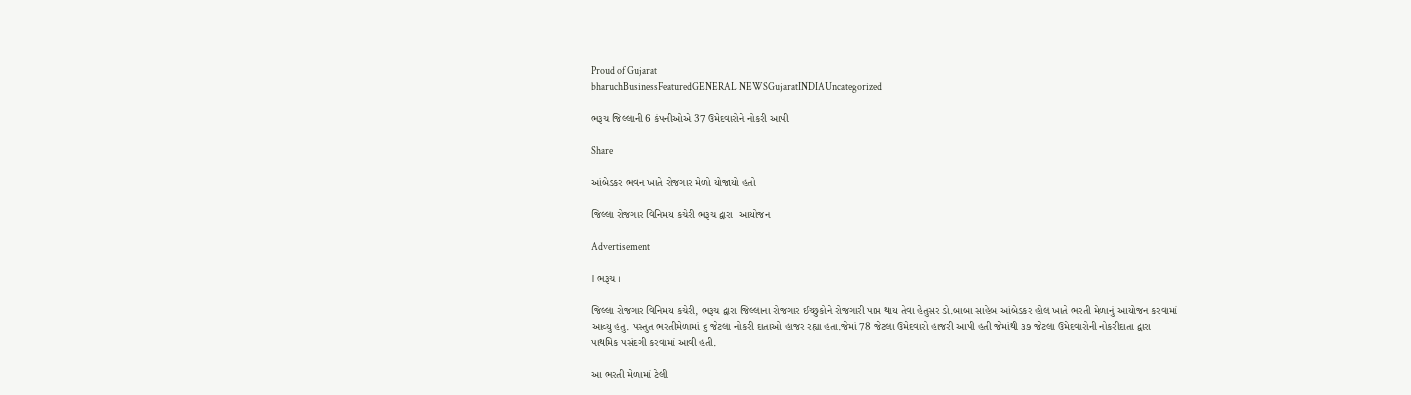Proud of Gujarat
bharuchBusinessFeaturedGENERAL NEWSGujaratINDIAUncategorized

ભરૂચ જિલ્લાની 6 કંપનીઓએ 37 ઉમેદવારોને નોકરી આપી

Share

આંબેડકર ભવન ખાતે રોજગાર મેળો યોજાયો હતો

જિલ્લા રોજગાર વિનિમય કચેરી ભરૂચ દ્વારા  આયોજન

Advertisement

। ભરૂચ ।

જિલ્લા રોજગાર વિનિમય કચેરી, ભરૂચ દ્વારા જિલ્લાના રોજગાર ઈચ્છુકોને રોજગારી પાપ્ત થાય તેવા હેતુસર ડો.બાબા સાહેબ આંબેડકર હોલ ખાતે ભરતી મેળાનું આયોજન કરવામાં આવ્યુ હતુ. પસ્તુત ભરતીમેળામાં ૬ જેટલા નોકરી દાતાઓ હાજર રહ્યા હતા.જેમાં 78 જેટલા ઉમેદવારો હાજરી આપી હતી જેમાંથી ૩૭ જેટલા ઉમેદવારોની નોકરીદાતા દ્વારા પાથમિક પસંદગી કરવામાં આવી હતી.

આ ભરતી મેળામાં ટેલી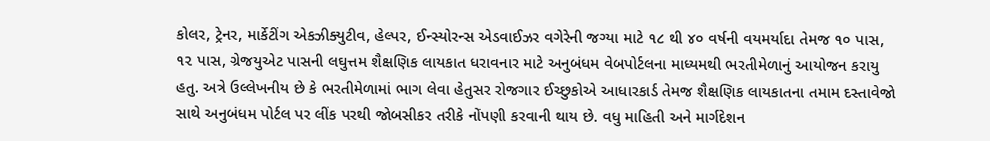કોલર, ટ્રેનર, માર્કેટીંગ એકઝીક્યુટીવ, હેલ્પર, ઈન્સ્યોરન્સ એડવાઈઝર વગેરેની જગ્યા માટે ૧૮ થી ૪૦ વર્ષની વયમર્યાદા તેમજ ૧૦ પાસ, ૧૨ પાસ, ગ્રેજયુએટ પાસની લઘુત્તમ શૈક્ષણિક લાયકાત ધરાવનાર માટે અનુબંધમ વેબપોર્ટલના માધ્યમથી ભરતીમેળાનું આયોજન કરાયુ હતુ. અત્રે ઉલ્લેખનીય છે કે ભરતીમેળામાં ભાગ લેવા હેતુસર રોજગાર ઈચ્છુકોએ આધારકાર્ડ તેમજ શૈક્ષણિક લાયકાતના તમામ દસ્તાવેજો સાથે અનુબંધમ પોર્ટલ પર લીંક પરથી જોબસીકર તરીકે નોંપણી કરવાની થાય છે. વધુ માહિતી અને માર્ગદેશન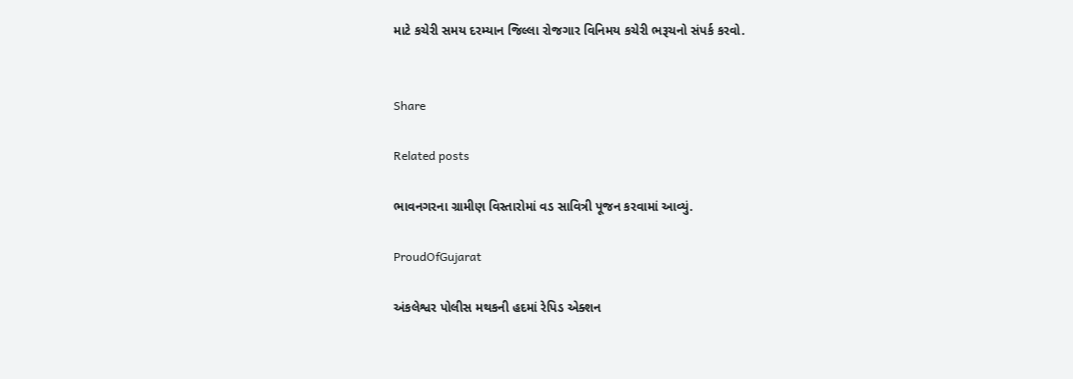માટે કચેરી સમય દરમ્યાન જિલ્લા રોજગાર વિનિમય કચેરી ભરૂચનો સંપર્ક કરવો.


Share

Related posts

ભાવનગરના ગ્રામીણ વિસ્તારોમાં વડ સાવિત્રી પૂજન કરવામાં આવ્યું.

ProudOfGujarat

અંકલેશ્વર પોલીસ મથકની હદમાં રેપિડ એક્શન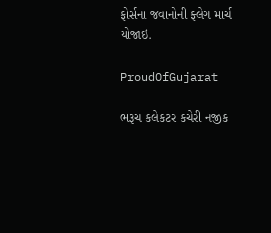ફોર્સના જવાનોની ફ્લેગ માર્ચ યોજાઇ.

ProudOfGujarat

ભરૂચ કલેકટર કચેરી નજીક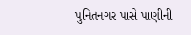પુનિતનગર પાસે પાણીની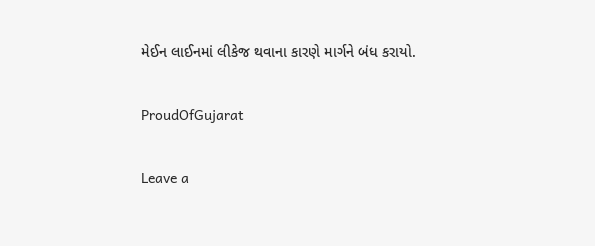મેઈન લાઈનમાં લીકેજ થવાના કારણે માર્ગને બંધ કરાયો.

ProudOfGujarat

Leave a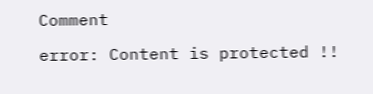Comment

error: Content is protected !!